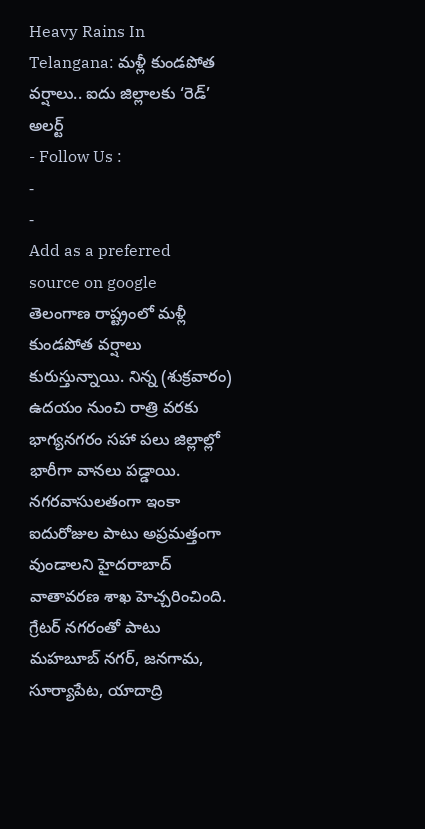Heavy Rains In Telangana: మళ్లీ కుండపోత వర్షాలు.. ఐదు జిల్లాలకు ‘రెడ్’ అలర్ట్
- Follow Us :
-
-
Add as a preferred
source on google
తెలంగాణ రాష్ట్రంలో మళ్లీ కుండపోత వర్షాలు కురుస్తున్నాయి. నిన్న (శుక్రవారం) ఉదయం నుంచి రాత్రి వరకు భాగ్యనగరం సహా పలు జిల్లాల్లో భారీగా వానలు పడ్డాయి. నగరవాసులతంగా ఇంకా ఐదురోజుల పాటు అప్రమత్తంగా వుండాలని హైదరాబాద్ వాతావరణ శాఖ హెచ్చరించింది. గ్రేటర్ నగరంతో పాటు మహబూబ్ నగర్, జనగామ, సూర్యాపేట, యాదాద్రి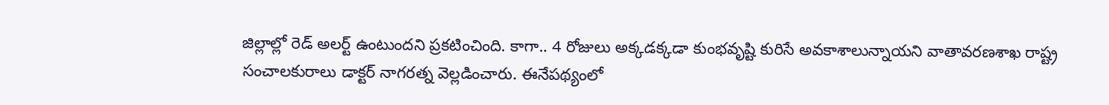జిల్లాల్లో రెడ్ అలర్ట్ ఉంటుందని ప్రకటించింది. కాగా.. 4 రోజులు అక్కడక్కడా కుంభవృష్టి కురిసే అవకాశాలున్నాయని వాతావరణశాఖ రాష్ట్ర సంచాలకురాలు డాక్టర్ నాగరత్న వెల్లడించారు. ఈనేపథ్యంలో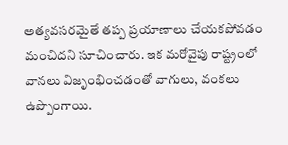అత్యవసరమైతే తప్ప ప్రయాణాలు చేయకపోవడం మంచిదని సూచించారు. ఇక మరోవైపు రాష్ట్రంలో వానలు విజృంభించడంతో వాగులు, వంకలు ఉప్పొంగాయి.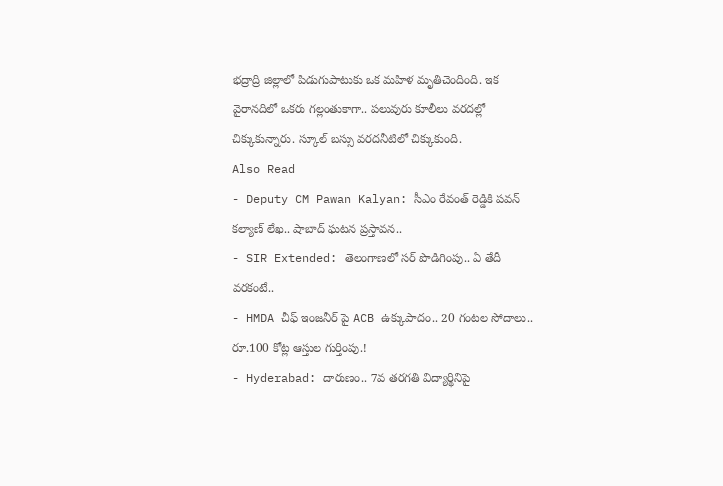భద్రాద్రి జిల్లాలో పిడుగుపాటుకు ఒక మహిళ మృతిచెందింది. ఇక వైరానదిలో ఒకరు గల్లంతుకాగా.. పలువురు కూలీలు వరదల్లో చిక్కుకున్నారు. స్కూల్ బస్సు వరదనీటిలో చిక్కుకుంది.
Also Read
- Deputy CM Pawan Kalyan: సీఎం రేవంత్ రెడ్డికి పవన్ కల్యాణ్ లేఖ.. షాబాద్ ఘటన ప్రస్తావన..
- SIR Extended: తెలంగాణలో సర్ పొడిగింపు.. ఏ తేదీ వరకంటే..
- HMDA చీఫ్ ఇంజనీర్ పై ACB ఉక్కుపాదం.. 20 గంటల సోదాలు.. రూ.100 కోట్ల ఆస్తుల గుర్తింపు.!
- Hyderabad: దారుణం.. 7వ తరగతి విద్యార్థినిపై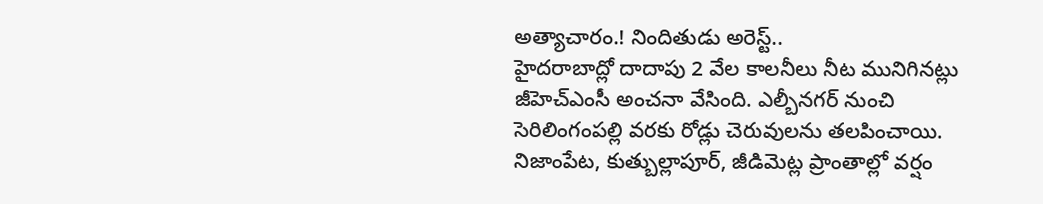అత్యాచారం.! నిందితుడు అరెస్ట్..
హైదరాబాద్లో దాదాపు 2 వేల కాలనీలు నీట మునిగినట్లు జీహెచ్ఎంసీ అంచనా వేసింది. ఎల్బీనగర్ నుంచి సెరిలింగంపల్లి వరకు రోడ్లు చెరువులను తలపించాయి. నిజాంపేట, కుత్బుల్లాపూర్, జీడిమెట్ల ప్రాంతాల్లో వర్షం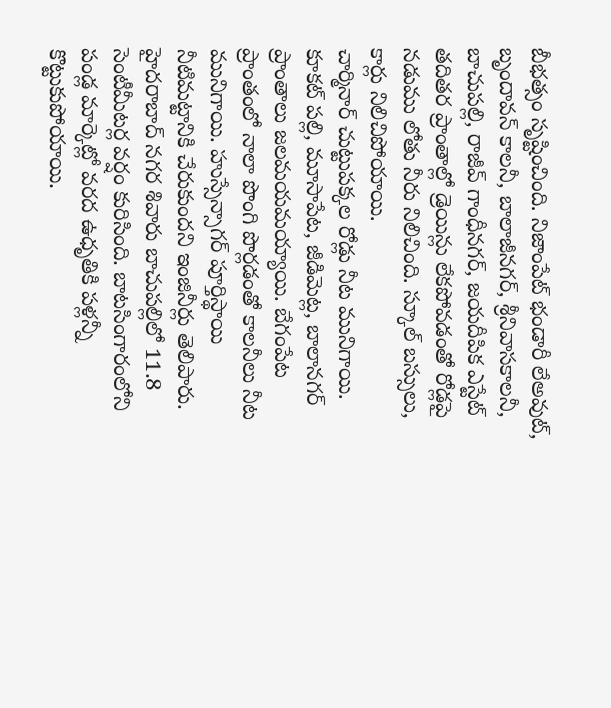బీభత్సం సృష్టించింది. నిజాంపేట్ భండారీ లేఅవుట్, బృందావన్ కాలనీ, బాలాజీనగర్, శ్రీనివాసకాలనీ, బాచుపల్లి, రాజీవ్ గాంధీనగర్, జయదీపిక ఎస్టేట్ తదితర ప్రాంతాల్లో డ్రెయిన్లు లేకపోవడంతో రోడ్లపై నడుము లోతు నీరు నిలిచింది. స్కూల్ బస్సులు, కార్లు నిలిచిపోయాయి.
చార్మినార్ చుట్టుపక్కల రోడ్లు నీట మునిగాయి. కూకట్ పల్లి, మూసాపేట, జీడిమెట్ల, బాలానగర్ ప్రాంతాలు జలమయమయ్యాయి. బేగంపేట ప్రాంతంలో నాలా పొంగి పొర్లడంతో కాలనీలు నీట మునిగాయి. హుస్సేన్సాగర్ పూర్తిస్థాయి నీటిమట్టానికి చేరుకుందని ఇంజినీర్లు తెలిపారు. హైదరాబాద్ నగర శివారు బాచుపల్లిలో 11.8 సెంటీమీటర్ల వర్షం కురిసింది. బాటసింగారంలోని పండ్ల మార్కెట్లో వరద ఉధృతికి పళ్లన్నీ కొట్టుకుపోయాయి.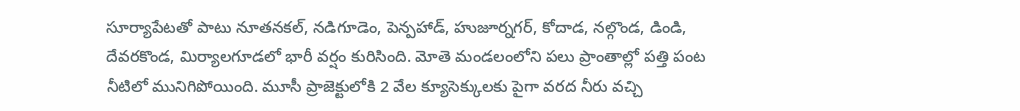సూర్యాపేటతో పాటు నూతనకల్, నడిగూడెం, పెన్పహాడ్, హుజూర్నగర్, కోదాడ, నల్గొండ, డిండి, దేవరకొండ, మిర్యాలగూడలో భారీ వర్షం కురిసింది. మోతె మండలంలోని పలు ప్రాంతాల్లో పత్తి పంట నీటిలో మునిగిపోయింది. మూసీ ప్రాజెక్టులోకి 2 వేల క్యూసెక్కులకు పైగా వరద నీరు వచ్చి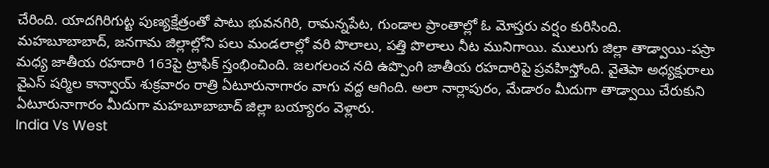చేరింది. యాదగిరిగుట్ట పుణ్యక్షేత్రంతో పాటు భువనగిరి, రామన్నపేట, గుండాల ప్రాంతాల్లో ఓ మోస్తరు వర్షం కురిసింది.
మహబూబాబాద్, జనగామ జిల్లాల్లోని పలు మండలాల్లో వరి పొలాలు, పత్తి పొలాలు నీట మునిగాయి. ములుగు జిల్లా తాడ్వాయి-పస్రా మధ్య జాతీయ రహదారి 163పై ట్రాఫిక్ స్తంభించింది. జలగలంచ నది ఉప్పొంగి జాతీయ రహదారిపై ప్రవహిస్తోంది. వైతెపా అధ్యక్షురాలు వైఎస్ షర్మిల కాన్వాయ్ శుక్రవారం రాత్రి ఏటూరునాగారం వాగు వద్ద ఆగింది. అలా నార్లాపురం, మేడారం మీదుగా తాడ్వాయి చేరుకుని ఏటూరునాగారం మీదుగా మహబూబాబాద్ జిల్లా బయ్యారం వెళ్లారు.
India Vs West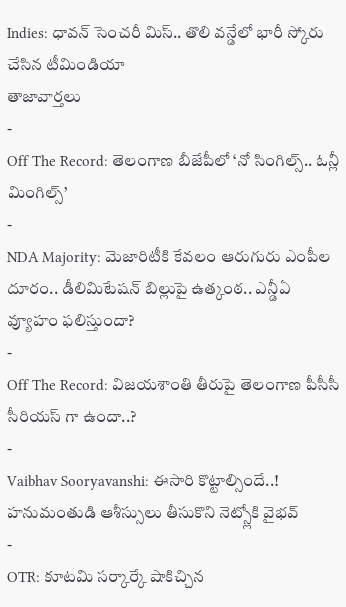Indies: ధావన్ సెంచరీ మిస్.. తొలి వన్డేలో భారీ స్కోరు చేసిన టీమిండియా
తాజావార్తలు
-
Off The Record: తెలంగాణ బీజేపీలో ‘నో సింగిల్స్.. ఓన్లీ మింగిల్స్’
-
NDA Majority: మెజారిటీకి కేవలం ఆరుగురు ఎంపీల దూరం.. డీలిమిటేషన్ బిల్లుపై ఉత్కంఠ.. ఎన్డీఏ వ్యూహం ఫలిస్తుందా?
-
Off The Record: విజయశాంతి తీరుపై తెలంగాణ పీసీసీ సీరియస్ గా ఉందా..?
-
Vaibhav Sooryavanshi: ఈసారి కొట్టాల్సిందే..! హనుమంతుడి ఆశీస్సులు తీసుకొని నెట్స్లోకి వైభవ్
-
OTR: కూటమి సర్కార్కే షాకిచ్చిన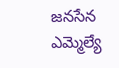జనసేన ఎమ్మెల్యే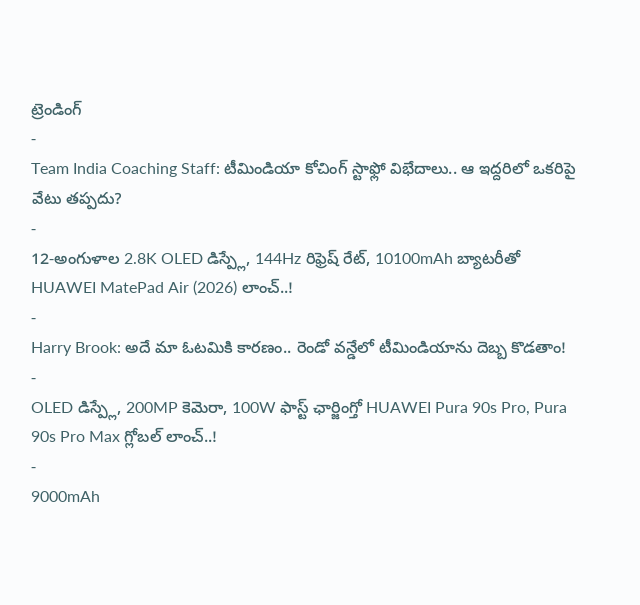ట్రెండింగ్
-
Team India Coaching Staff: టీమిండియా కోచింగ్ స్టాఫ్లో విభేదాలు.. ఆ ఇద్దరిలో ఒకరిపై వేటు తప్పదు?
-
12-అంగుళాల 2.8K OLED డిస్ప్లే, 144Hz రిఫ్రెష్ రేట్, 10100mAh బ్యాటరీతో HUAWEI MatePad Air (2026) లాంచ్..!
-
Harry Brook: అదే మా ఓటమికి కారణం.. రెండో వన్డేలో టీమిండియాను దెబ్బ కొడతాం!
-
OLED డిస్ప్లే, 200MP కెమెరా, 100W ఫాస్ట్ ఛార్జింగ్తో HUAWEI Pura 90s Pro, Pura 90s Pro Max గ్లోబల్ లాంచ్..!
-
9000mAh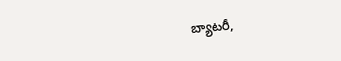బ్యాటరీ,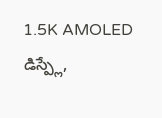1.5K AMOLED డిస్ప్లే,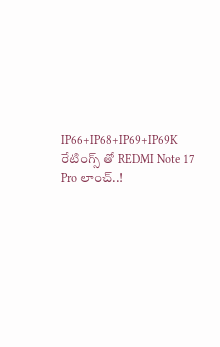IP66+IP68+IP69+IP69K రేటింగ్స్ తో REDMI Note 17 Pro లాంచ్..!